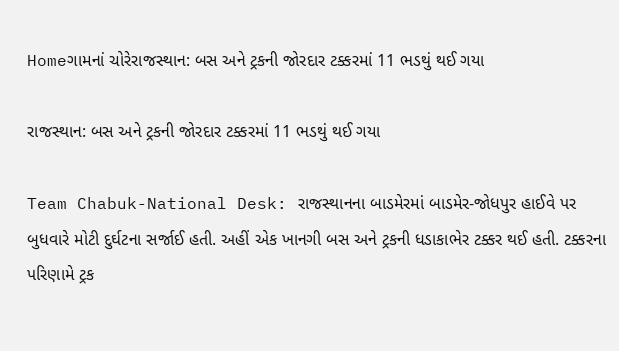Homeગામનાં ચોરેરાજસ્થાન: બસ અને ટ્રકની જોરદાર ટક્કરમાં 11 ભડથું થઈ ગયા

રાજસ્થાન: બસ અને ટ્રકની જોરદાર ટક્કરમાં 11 ભડથું થઈ ગયા

Team Chabuk-National Desk: રાજસ્થાનના બાડમેરમાં બાડમેર-જોધપુર હાઈવે પર બુધવારે મોટી દુર્ઘટના સર્જાઈ હતી. અહીં એક ખાનગી બસ અને ટ્રકની ધડાકાભેર ટક્કર થઈ હતી. ટક્કરના પરિણામે ટ્રક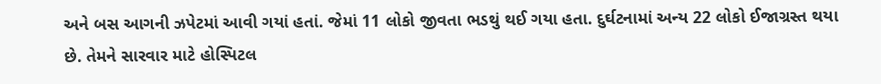અને બસ આગની ઝપેટમાં આવી ગયાં હતાં. જેમાં 11 લોકો જીવતા ભડથું થઈ ગયા હતા. દુર્ઘટનામાં અન્ય 22 લોકો ઈજાગ્રસ્ત થયા છે. તેમને સારવાર માટે હોસ્પિટલ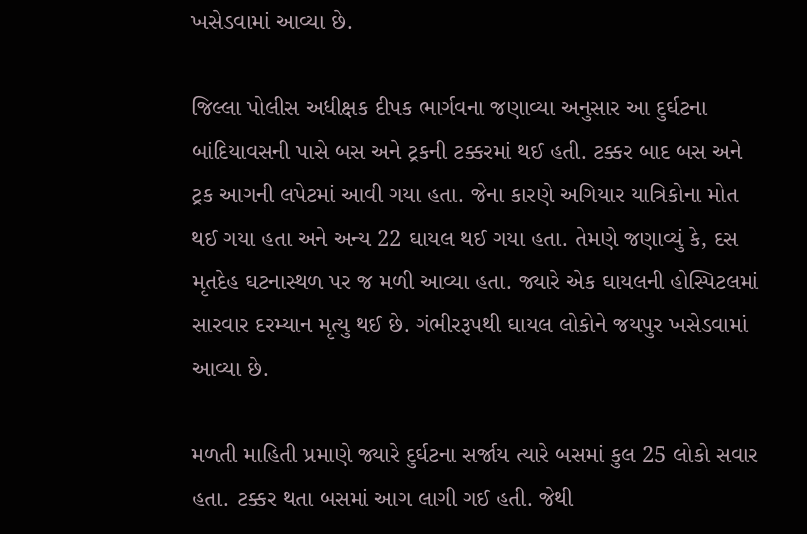ખસેડવામાં આવ્યા છે.

જિલ્લા પોલીસ અધીક્ષક દીપક ભાર્ગવના જણાવ્યા અનુસાર આ દુર્ઘટના બાંદિયાવસની પાસે બસ અને ટ્રકની ટક્કરમાં થઈ હતી. ટક્કર બાદ બસ અને ટ્રક આગની લપેટમાં આવી ગયા હતા. જેના કારણે અગિયાર યાત્રિકોના મોત થઈ ગયા હતા અને અન્ય 22 ઘાયલ થઈ ગયા હતા. તેમણે જણાવ્યું કે, દસ મૃતદેહ ઘટનાસ્થળ પર જ મળી આવ્યા હતા. જ્યારે એક ઘાયલની હોસ્પિટલમાં સારવાર દરમ્યાન મૃત્યુ થઈ છે. ગંભીરરૂપથી ઘાયલ લોકોને જયપુર ખસેડવામાં આવ્યા છે.

મળતી માહિતી પ્રમાણે જ્યારે દુર્ઘટના સર્જાય ત્યારે બસમાં કુલ 25 લોકો સવાર હતા. ટક્કર થતા બસમાં આગ લાગી ગઈ હતી. જેથી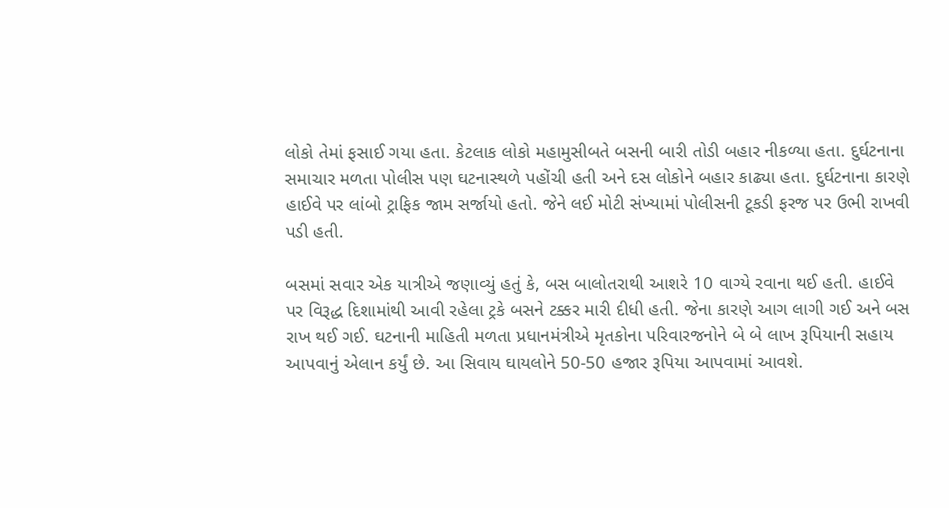લોકો તેમાં ફસાઈ ગયા હતા. કેટલાક લોકો મહામુસીબતે બસની બારી તોડી બહાર નીકળ્યા હતા. દુર્ઘટનાના સમાચાર મળતા પોલીસ પણ ઘટનાસ્થળે પહોંચી હતી અને દસ લોકોને બહાર કાઢ્યા હતા. દુર્ઘટનાના કારણે હાઈવે પર લાંબો ટ્રાફિક જામ સર્જાયો હતો. જેને લઈ મોટી સંખ્યામાં પોલીસની ટૂકડી ફરજ પર ઉભી રાખવી પડી હતી.

બસમાં સવાર એક યાત્રીએ જણાવ્યું હતું કે, બસ બાલોતરાથી આશરે 10 વાગ્યે રવાના થઈ હતી. હાઈવે પર વિરૂદ્ધ દિશામાંથી આવી રહેલા ટ્રકે બસને ટક્કર મારી દીધી હતી. જેના કારણે આગ લાગી ગઈ અને બસ રાખ થઈ ગઈ. ઘટનાની માહિતી મળતા પ્રધાનમંત્રીએ મૃતકોના પરિવારજનોને બે બે લાખ રૂપિયાની સહાય આપવાનું એલાન કર્યું છે. આ સિવાય ઘાયલોને 50-50 હજાર રૂપિયા આપવામાં આવશે.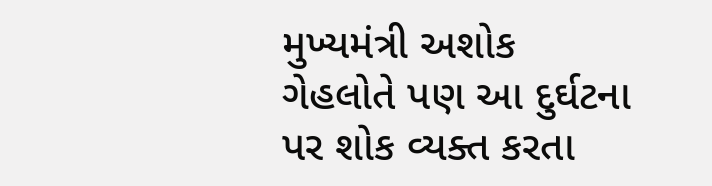મુખ્યમંત્રી અશોક ગેહલોતે પણ આ દુર્ઘટના પર શોક વ્યક્ત કરતા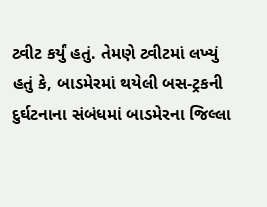ટ્વીટ કર્યું હતું. તેમણે ટ્વીટમાં લખ્યું હતું કે, બાડમેરમાં થયેલી બસ-ટ્રકની દુર્ઘટનાના સંબંધમાં બાડમેરના જિલ્લા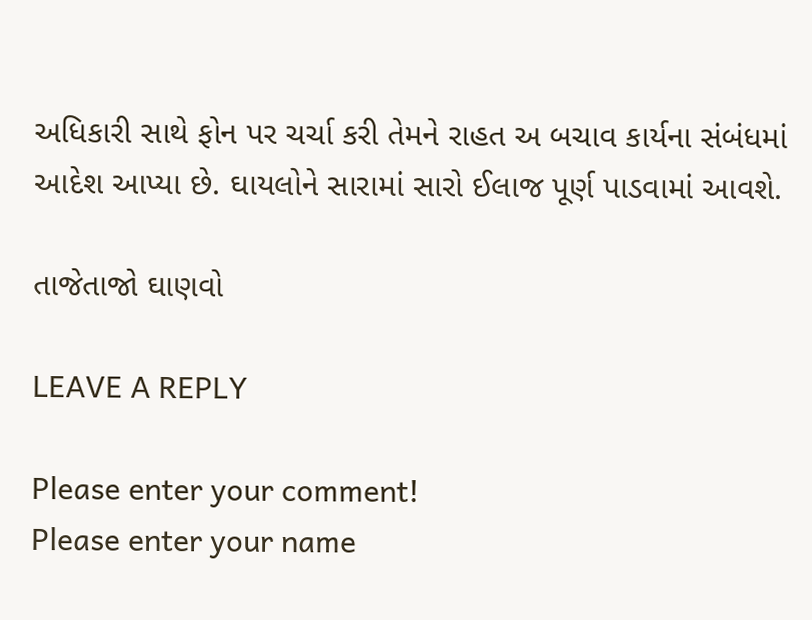અધિકારી સાથે ફોન પર ચર્ચા કરી તેમને રાહત અ બચાવ કાર્યના સંબંધમાં આદેશ આપ્યા છે. ઘાયલોને સારામાં સારો ઈલાજ પૂર્ણ પાડવામાં આવશે.

તાજેતાજો ઘાણવો

LEAVE A REPLY

Please enter your comment!
Please enter your name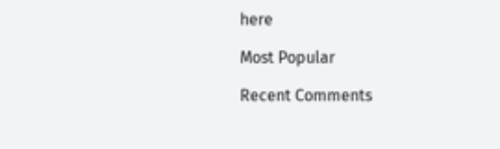here

Most Popular

Recent Comments